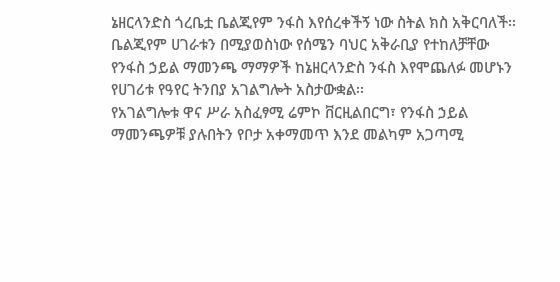ኔዘርላንድስ ጎረቤቷ ቤልጂየም ንፋስ እየሰረቀችኝ ነው ስትል ክስ አቅርባለች፡፡
ቤልጂየም ሀገራቱን በሚያወስነው የሰሜን ባህር አቅራቢያ የተከለቻቸው የንፋስ ኃይል ማመንጫ ማማዎች ከኔዘርላንድስ ንፋስ እየሞጨለፉ መሆኑን የሀገሪቱ የዓየር ትንበያ አገልግሎት አስታውቋል፡፡
የአገልግሎቱ ዋና ሥራ አስፈፃሚ ሬምኮ ቨርዚልበርግ፣ የንፋስ ኃይል ማመንጫዎቹ ያሉበትን የቦታ አቀማመጥ እንደ መልካም አጋጣሚ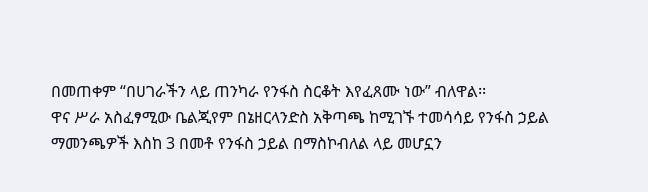በመጠቀም “በሀገራችን ላይ ጠንካራ የንፋስ ስርቆት እየፈጸሙ ነው” ብለዋል፡፡
ዋና ሥራ አስፈፃሚው ቤልጂየም በኔዘርላንድስ አቅጣጫ ከሚገኙ ተመሳሳይ የንፋስ ኃይል ማመንጫዎች እስከ 3 በመቶ የንፋስ ኃይል በማስኮብለል ላይ መሆኗን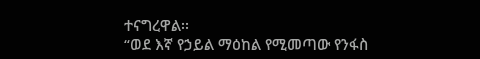ተናግረዋል፡፡
“ወደ እኛ የኃይል ማዕከል የሚመጣው የንፋስ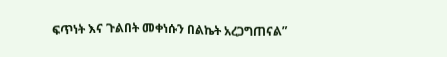ፍጥነት እና ጉልበት መቀነሱን በልኬት አረጋግጠናል”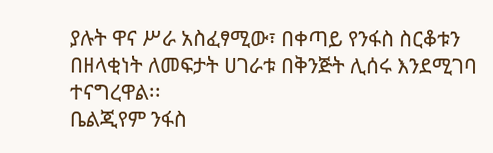ያሉት ዋና ሥራ አስፈፃሚው፣ በቀጣይ የንፋስ ስርቆቱን በዘላቂነት ለመፍታት ሀገራቱ በቅንጅት ሊሰሩ እንደሚገባ ተናግረዋል፡፡
ቤልጂየም ንፋስ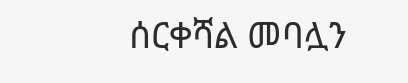ሰርቀሻል መባሏን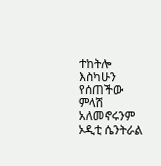ተከትሎ እስካሁን የሰጠችው ምላሽ አለመኖሩንም ኦዲቲ ሴንትራል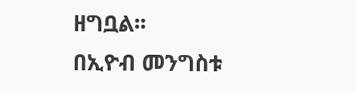ዘግቧል፡፡
በኢዮብ መንግስቱ